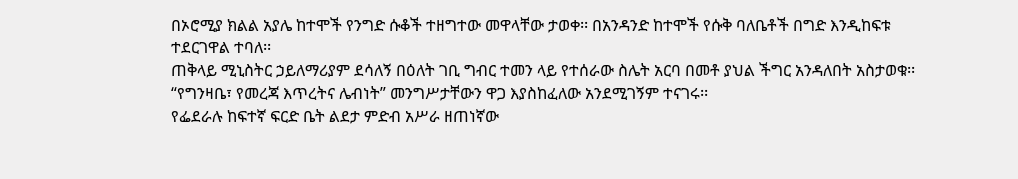በኦሮሚያ ክልል አያሌ ከተሞች የንግድ ሱቆች ተዘግተው መዋላቸው ታወቀ፡፡ በአንዳንድ ከተሞች የሱቅ ባለቤቶች በግድ እንዲከፍቱ ተደርገዋል ተባለ፡፡
ጠቅላይ ሚኒስትር ኃይለማሪያም ደሳለኝ በዕለት ገቢ ግብር ተመን ላይ የተሰራው ስሌት አርባ በመቶ ያህል ችግር አንዳለበት አስታወቁ፡፡ “የግንዛቤ፣ የመረጃ እጥረትና ሌብነት” መንግሥታቸውን ዋጋ እያስከፈለው አንደሚገኝም ተናገሩ፡፡
የፌደራሉ ከፍተኛ ፍርድ ቤት ልደታ ምድብ አሥራ ዘጠነኛው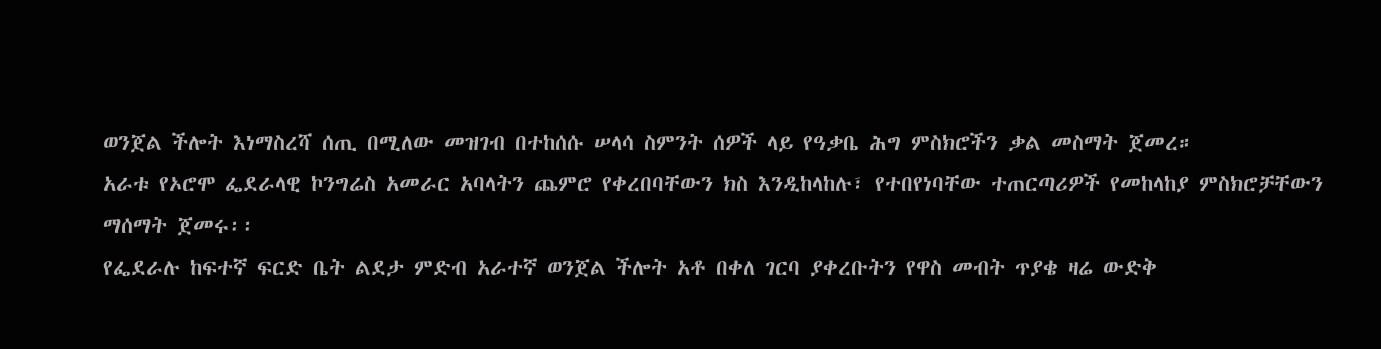ወንጀል ችሎት እነማስረሻ ሰጢ በሚለው መዝገብ በተከሰሱ ሠላሳ ስምንት ሰዎች ላይ የዓቃቤ ሕግ ምስክሮችን ቃል መስማት ጀመረ።
አራቱ የኦሮሞ ፌደራላዊ ኮንግሬስ አመራር አባላትን ጨምሮ የቀረበባቸውን ክስ እንዲከላከሉ፣ የተበየነባቸው ተጠርጣሪዎች የመከላከያ ምስክሮቻቸውን ማሰማት ጀመሩ፡፡
የፌደራሉ ከፍተኛ ፍርድ ቤት ልደታ ምድብ አራተኛ ወንጀል ችሎት አቶ በቀለ ገርባ ያቀረቡትን የዋስ መብት ጥያቄ ዛሬ ውድቅ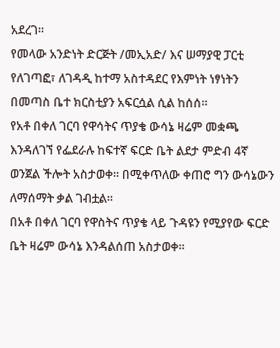አደረገ፡፡
የመላው አንድነት ድርጅት /መኢአድ/ እና ሠማያዊ ፓርቲ የለገጣፎ፣ ለገዳዲ ከተማ አስተዳደር የእምነት ነፃነትን በመጣስ ቤተ ክርስቲያን አፍርሷል ሲል ከሰሰ፡፡
የአቶ በቀለ ገርባ የዋሳትና ጥያቄ ውሳኔ ዛሬም መቋጫ እንዳለገኘ የፌደራሉ ከፍተኛ ፍርድ ቤት ልደታ ምድብ 4ኛ ወንጀል ችሎት አስታወቀ። በሚቀጥለው ቀጠሮ ግን ውሳኔውን ለማሰማት ቃል ገብቷል።
በአቶ በቀለ ገርባ የዋስትና ጥያቄ ላይ ጉዳዩን የሚያየው ፍርድ ቤት ዛሬም ውሳኔ እንዳልሰጠ አስታወቀ፡፡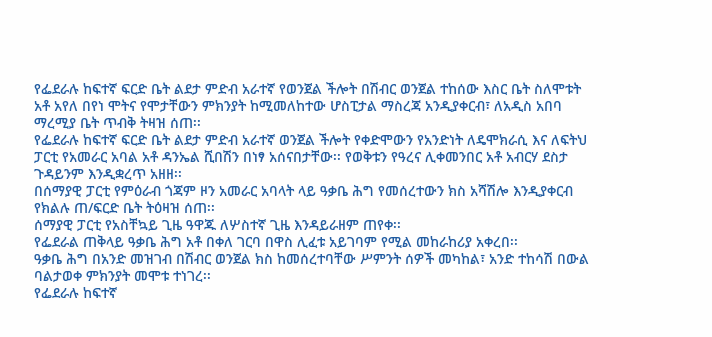የፌደራሉ ከፍተኛ ፍርድ ቤት ልደታ ምድብ አራተኛ የወንጀል ችሎት በሽብር ወንጀል ተከሰው እስር ቤት ስለሞቱት አቶ አየለ በየነ ሞትና የሞታቸውን ምክንያት ከሚመለከተው ሆስፒታል ማስረጃ አንዲያቀርብ፣ ለአዲስ አበባ ማረሚያ ቤት ጥብቅ ትዛዝ ሰጠ፡፡
የፌደራሉ ከፍተኛ ፍርድ ቤት ልደታ ምድብ አራተኛ ወንጀል ችሎት የቀድሞውን የአንድነት ለዴሞክራሲ እና ለፍትህ ፓርቲ የአመራር አባል አቶ ዳንኤል ሺበሽን በነፃ አሰናበታቸው፡፡ የወቅቱን የዓረና ሊቀመንበር አቶ አብርሃ ደስታ ጉዳይንም እንዲቋረጥ አዘዘ፡፡
በሰማያዊ ፓርቲ የምዕራብ ጎጃም ዞን አመራር አባላት ላይ ዓቃቤ ሕግ የመሰረተውን ክስ አሻሽሎ እንዲያቀርብ የክልሉ ጠ/ፍርድ ቤት ትዕዛዝ ሰጠ፡፡
ሰማያዊ ፓርቲ የአስቸኳይ ጊዜ ዓዋጁ ለሦስተኛ ጊዜ እንዳይራዘም ጠየቀ፡፡
የፌደራል ጠቅላይ ዓቃቤ ሕግ አቶ በቀለ ገርባ በዋስ ሊፈቱ አይገባም የሚል መከራከሪያ አቀረበ፡፡
ዓቃቤ ሕግ በአንድ መዝገብ በሽብር ወንጀል ክስ ከመሰረተባቸው ሥምንት ሰዎች መካከል፣ አንድ ተከሳሽ በውል ባልታወቀ ምክንያት መሞቱ ተነገረ፡፡
የፌደራሉ ከፍተኛ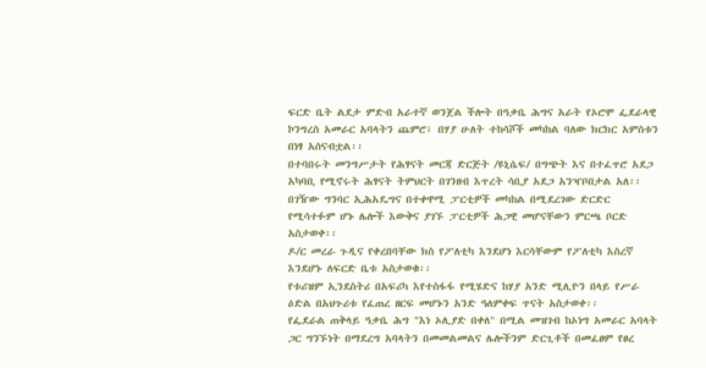ፍርድ ቤት ልደታ ምድብ አራተኛ ወንጀል ችሎት በዓቃቤ ሕግና አራት የኦሮሞ ፌደራላዊ ኮንግረስ አመራር አባላትን ጨምሮ፣ በሃያ ሁለት ተከሳሾች መካከል ባለው ክርክር አምስቱን በነፃ አሰናብቷል፡፡
በተባበሩት መንግሥታት የሕፃናት መርጃ ድርጅት /ዩኒሴፍ/ በግጭት እና በተፈጥሮ አደጋ አካባቢ የሚኖሩት ሕፃናት ትምህርት በገንዘብ እጥረት ሳቢያ አደጋ አንዣቦበታል አለ፡፡
በገዥው ግንባር ኢሕአዴግና በተቀዋሚ ፓርቲዎች መካከል በሚደረገው ድርድር የሚሳተፉም ሆኑ ሌሎች እውቅና ያገኙ ፓርቲዎች ሕጋዊ መሆናቸውን ምርጫ ቦርድ አስታወቀ፡፡
ዶ/ር መረራ ጉዲና የቀረበባቸው ክስ የፖለቲካ እንደሆነ እርሳቸውም የፖለቲካ እስረኛ እንደሆኑ ለፍርድ ቤቱ አስታወቁ፡፡
የቱሪዝም ኢንደስትሪ በአፍሪካ እየተስፋፋ የሚሄድና ከሃያ አንድ ሚሊዮን በላይ የሥራ ዕድል በአህጉሪቱ የፈጠረ ዘርፍ መሆኑን አንድ ዓለምቀፍ ጥናት አስታወቀ፡፡
የፌደራል ጠቅላይ ዓቃቤ ሕግ "እነ ኦሊያድ በቀለ" በሚል መዝገብ ከኦነግ አመራር አባላት ጋር ግንኙነት በማደረግ አባላትን በመመልመልና ሌሎችንም ድርጊቶች በመፈፀም የፀረ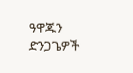ዓዋጁን ድንጋጌዎች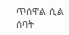ጥሰዋል ሲል ሰባት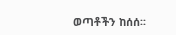ወጣቶችን ከሰሰ፡፡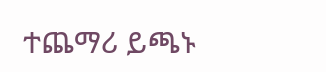ተጨማሪ ይጫኑ